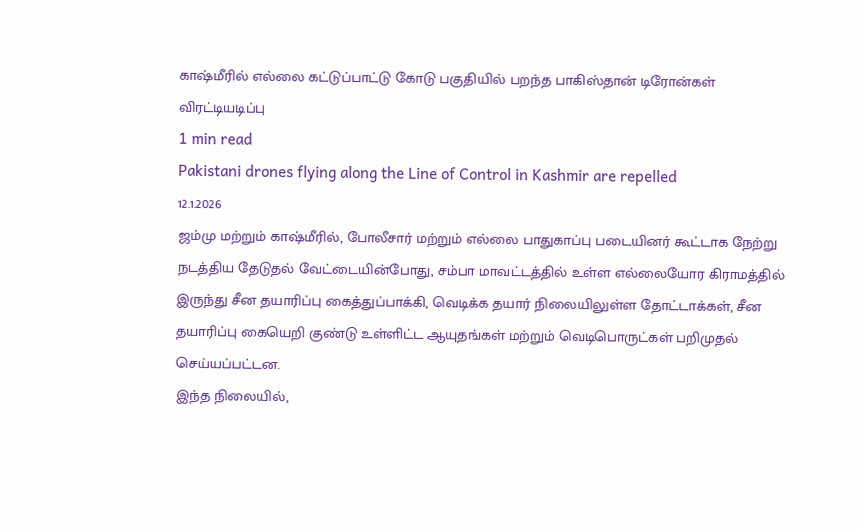காஷ்மீரில் எல்லை கட்டுப்பாட்டு கோடு பகுதியில் பறந்த பாகிஸ்தான் டிரோன்கள் விரட்டியடிப்பு
1 min read
Pakistani drones flying along the Line of Control in Kashmir are repelled
12.1.2026
ஜம்மு மற்றும் காஷ்மீரில், போலீசார் மற்றும் எல்லை பாதுகாப்பு படையினர் கூட்டாக நேற்று நடத்திய தேடுதல் வேட்டையின்போது, சம்பா மாவட்டத்தில் உள்ள எல்லையோர கிராமத்தில் இருந்து சீன தயாரிப்பு கைத்துப்பாக்கி, வெடிக்க தயார் நிலையிலுள்ள தோட்டாக்கள், சீன தயாரிப்பு கையெறி குண்டு உள்ளிட்ட ஆயுதங்கள் மற்றும் வெடிபொருட்கள் பறிமுதல் செய்யப்பட்டன.
இந்த நிலையில்,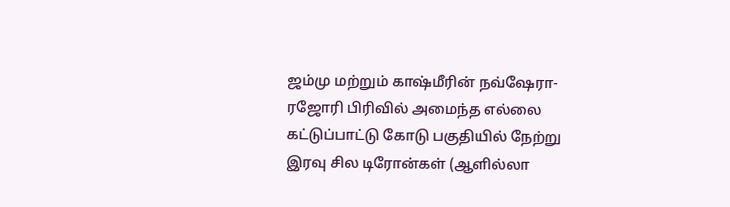ஜம்மு மற்றும் காஷ்மீரின் நவ்ஷேரா-ரஜோரி பிரிவில் அமைந்த எல்லை கட்டுப்பாட்டு கோடு பகுதியில் நேற்று இரவு சில டிரோன்கள் (ஆளில்லா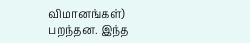விமானங்கள்) பறந்தன. இந்த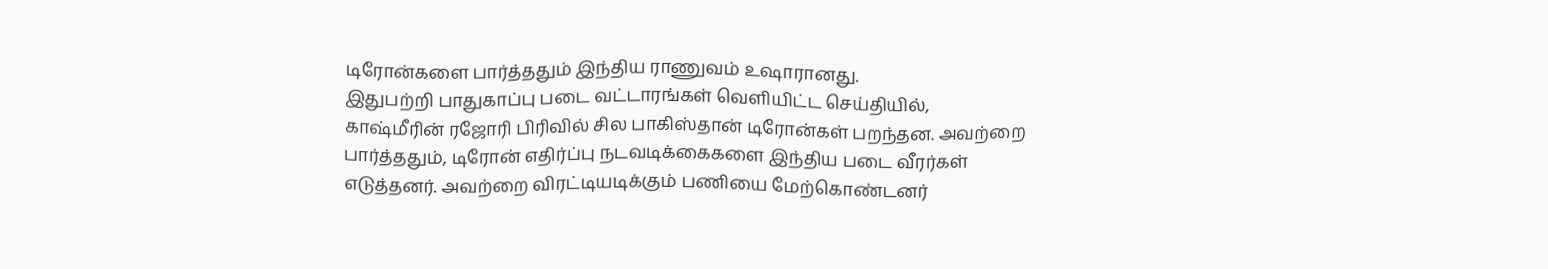டிரோன்களை பார்த்ததும் இந்திய ராணுவம் உஷாரானது.
இதுபற்றி பாதுகாப்பு படை வட்டாரங்கள் வெளியிட்ட செய்தியில், காஷ்மீரின் ரஜோரி பிரிவில் சில பாகிஸ்தான் டிரோன்கள் பறந்தன. அவற்றை பார்த்ததும், டிரோன் எதிர்ப்பு நடவடிக்கைகளை இந்திய படை வீரர்கள் எடுத்தனர். அவற்றை விரட்டியடிக்கும் பணியை மேற்கொண்டனர்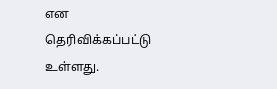என தெரிவிக்கப்பட்டு உள்ளது.